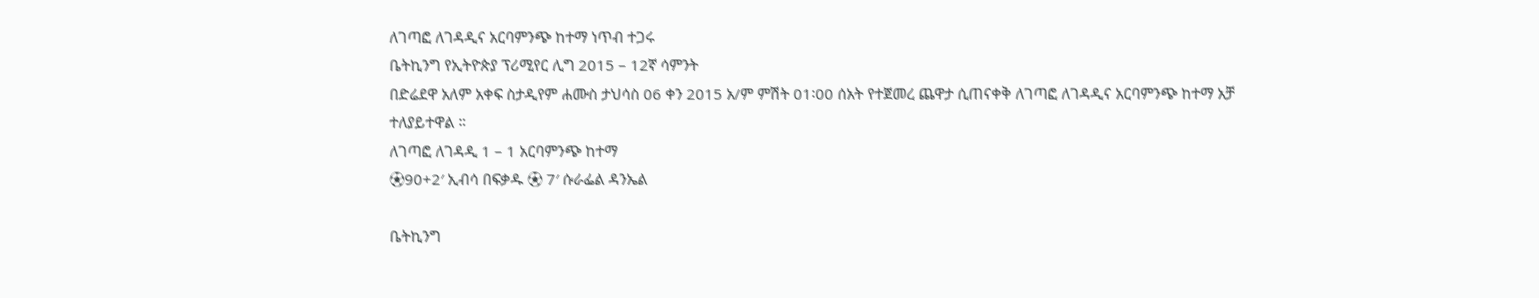ለገጣፎ ለገዳዲና አርባምንጭ ከተማ ነጥብ ተጋሩ
ቤትኪንግ የኢትዮጵያ ፕሪሚየር ሊግ 2015 – 12ኛ ሳምንት
በድሬደዋ አለም አቀፍ ስታዲየም ሐሙስ ታህሳስ 06 ቀን 2015 አ/ም ምሽት 01፡00 ሰአት የተጀመረ ጨዋታ ሲጠናቀቅ ለገጣፎ ለገዳዲና አርባምንጭ ከተማ አቻ ተለያይተዋል ።
ለገጣፎ ለገዳዲ 1 – 1 አርባምንጭ ከተማ
⚽90+2′ ኢብሳ በፍቃዱ ⚽ 7′ ሱራፌል ዳንኤል

ቤትኪንግ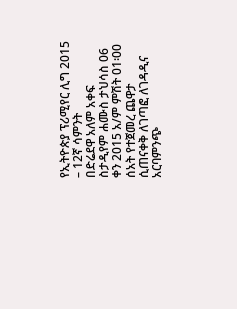የኢትዮጵያ ፕሪሚየር ሊግ 2015 – 12ኛ ሳምንት
በድሬደዋ አለም አቀፍ ስታዲየም ሐሙስ ታህሳስ 06 ቀን 2015 አ/ም ምሽት 01፡00 ሰአት የተጀመረ ጨዋታ ሲጠናቀቅ ለገጣፎ ለገዳዲና አርባምንጭ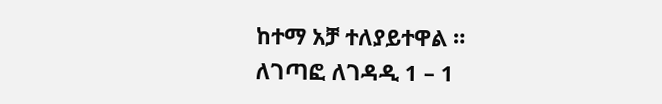ከተማ አቻ ተለያይተዋል ።
ለገጣፎ ለገዳዲ 1 – 1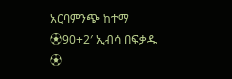አርባምንጭ ከተማ
⚽90+2′ ኢብሳ በፍቃዱ ⚽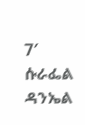7′ ሱራፌል ዳንኤል